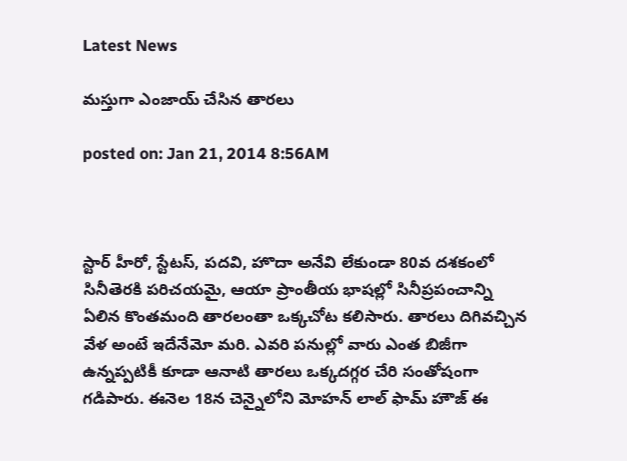Latest News

మస్తుగా ఎంజాయ్ చేసిన తారలు

posted on: Jan 21, 2014 8:56AM



స్టార్ హీరో, స్టేటస్, పదవి, హొదా అనేవి లేకుండా 80వ దశకంలో సినీతెరకి పరిచయమై, ఆయా ప్రాంతీయ భాషల్లో సినీప్రపంచాన్ని ఏలిన కొంతమంది తారలంతా ఒక్కచోట కలిసారు. తారలు దిగివచ్చిన వేళ అంటే ఇదేనేమో మరి. ఎవరి పనుల్లో వారు ఎంత బిజీగా ఉన్నప్పటికీ కూడా ఆనాటి తారలు ఒక్కదగ్గర చేరి సంతోషంగా గడిపారు. ఈనెల 18న చెన్నైలోని మోహన్ లాల్ ఫామ్ హౌజ్ ఈ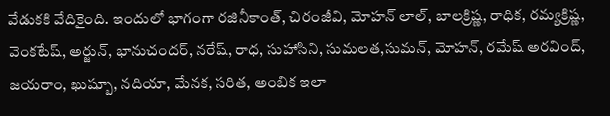వేడుకకి వేదికైంది. ఇందులో భాగంగా రజినీకాంత్, చిరంజీవి, మోహన్ లాల్, బాలక్రిష్ణ, రాధిక, రమ్యక్రిష్ణ, వెంకటేష్, అర్జున్, భానుచందర్, నరేష్, రాధ, సుహాసిని, సుమలత,సుమన్, మోహన్, రమేష్ అరవింద్, జయరాం, ఖుష్బూ, నదియా, మేనక, సరిత, అంబిక ఇలా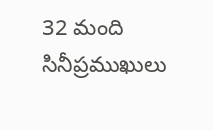32 మంది సినీప్రముఖులు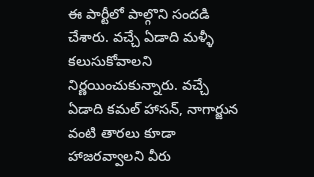ఈ పార్టీలో పాల్గొని సందడి చేశారు. వచ్చే ఏడాది మళ్ళీ కలుసుకోవాలని నిర్ణయించుకున్నారు. వచ్చే ఏడాది కమల్ హాసన్, నాగార్జున వంటి తారలు కూడా హాజరవ్వాలని వీరు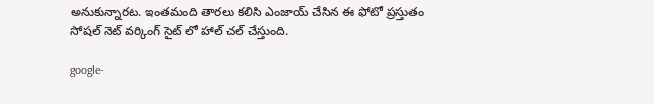అనుకున్నారట. ఇంతమంది తారలు కలిసి ఎంజాయ్ చేసిన ఈ ఫోటో ప్రస్తుతం సోషల్ నెట్ వర్కింగ్ సైట్ లో హాల్ చల్ చేస్తుంది.

google-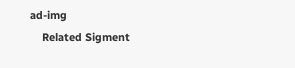ad-img
    Related Sigment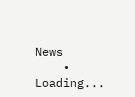News
    • Loading...